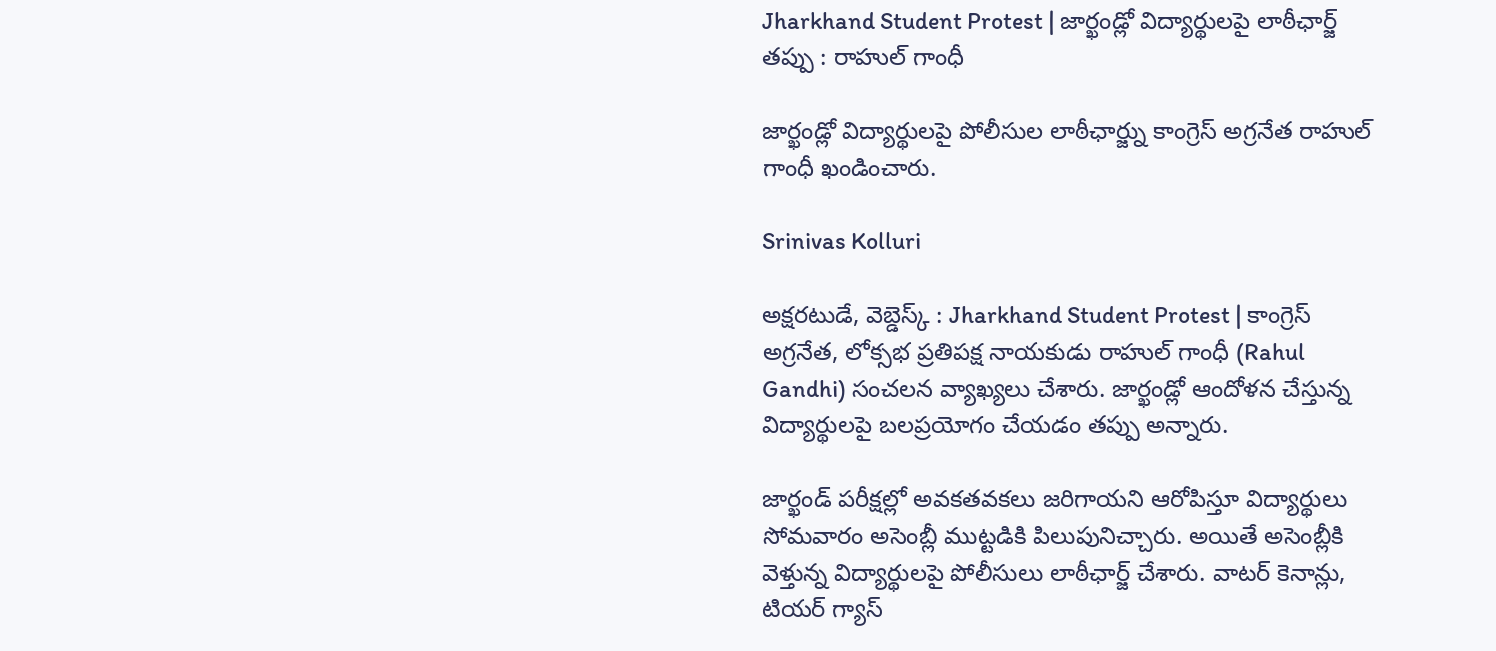Jharkhand Student Protest | జార్ఖండ్లో విద్యార్థులపై లాఠీఛార్జ్ తప్పు : రాహుల్ గాంధీ

జార్ఖండ్లో విద్యార్థులపై పోలీసుల లాఠీఛార్జ్ను కాంగ్రెస్ అగ్రనేత రాహుల్ గాంధీ ఖండించారు.

Srinivas Kolluri

అక్షరటుడే, వెబ్డెస్క్ : Jharkhand Student Protest | కాంగ్రెస్ అగ్రనేత, లోక్సభ ప్రతిపక్ష నాయకుడు రాహుల్ గాంధీ (Rahul Gandhi) సంచలన వ్యాఖ్యలు చేశారు. జార్ఖండ్లో ఆందోళన చేస్తున్న విద్యార్థులపై బలప్రయోగం చేయడం తప్పు అన్నారు.

జార్ఖండ్ పరీక్షల్లో అవకతవకలు జరిగాయని ఆరోపిస్తూ విద్యార్థులు సోమవారం అసెంబ్లీ ముట్టడికి పిలుపునిచ్చారు. అయితే అసెంబ్లీకి వెళ్తున్న విద్యార్థులపై పోలీసులు లాఠీఛార్జ్ చేశారు. వాటర్ కెనాన్లు, టియర్ గ్యాస్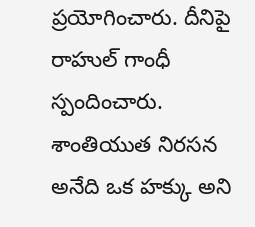ప్రయోగించారు. దీనిపై రాహుల్ గాంధీ స్పందించారు. శాంతియుత నిరసన అనేది ఒక హక్కు అని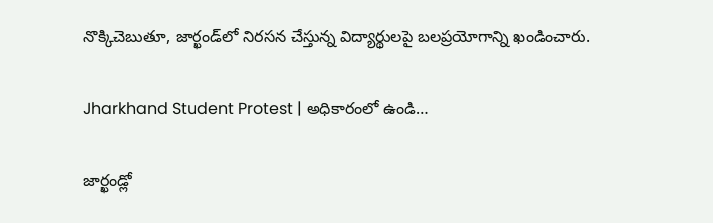నొక్కిచెబుతూ, జార్ఖండ్‌లో నిరసన చేస్తున్న విద్యార్థులపై బలప్రయోగాన్ని ఖండించారు.

Jharkhand Student Protest | అధికారంలో ఉండి…

జార్ఖండ్లో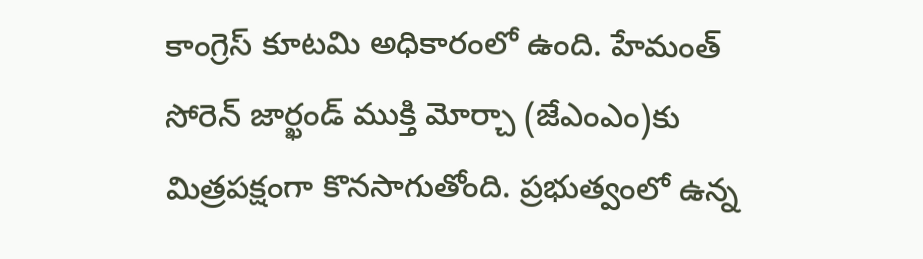కాంగ్రెస్ కూటమి అధికారంలో ఉంది. హేమంత్ సోరెన్ జార్ఖండ్ ముక్తి మోర్చా (జేఎంఎం)కు మిత్రపక్షంగా కొనసాగుతోంది. ప్రభుత్వంలో ఉన్న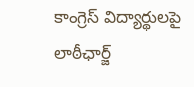కాంగ్రెస్ విద్యార్థులపై లాఠీఛార్జ్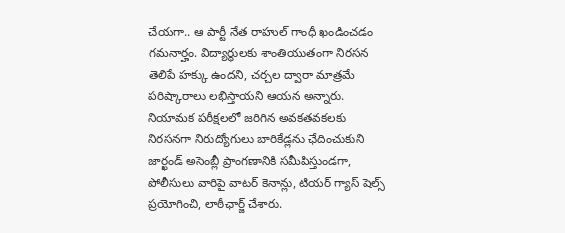చేయగా.. ఆ పార్టీ నేత రాహుల్ గాంధీ ఖండించడం గమనార్హం. విద్యార్థులకు శాంతియుతంగా నిరసన తెలిపే హక్కు ఉందని, చర్చల ద్వారా మాత్రమే పరిష్కారాలు లభిస్తాయని ఆయన అన్నారు. నియామక పరీక్షలలో జరిగిన అవకతవకలకు నిరసనగా నిరుద్యోగులు బారికేడ్లను ఛేదించుకుని జార్ఖండ్ అసెంబ్లీ ప్రాంగణానికి సమీపిస్తుండగా, పోలీసులు వారిపై వాటర్ కెనాన్లు, టియర్ గ్యాస్ షెల్స్ ప్రయోగించి, లాఠీఛార్జ్ చేశారు.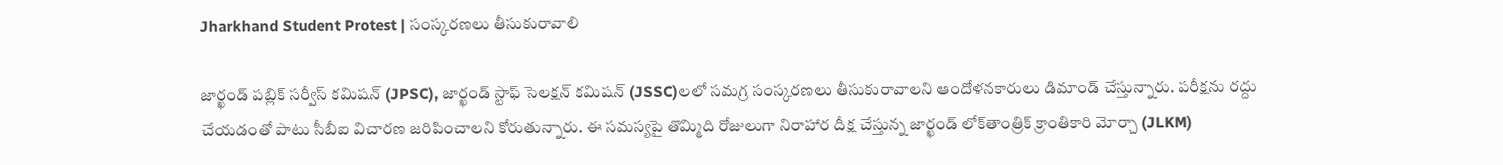Jharkhand Student Protest | సంస్కరణలు తీసుకురావాలి

జార్ఖండ్ పబ్లిక్ సర్వీస్ కమిషన్ (JPSC), జార్ఖండ్ స్టాఫ్ సెలక్షన్ కమిషన్ (JSSC)లలో సమగ్ర సంస్కరణలు తీసుకురావాలని ఆందోళనకారులు డిమాండ్ చేస్తున్నారు. పరీక్షను రద్దు చేయడంతో పాటు సీబీఐ విచారణ జరిపించాలని కోరుతున్నారు. ఈ సమస్యపై తొమ్మిది రోజులుగా నిరాహార దీక్ష చేస్తున్న జార్ఖండ్ లోక్‌తాంత్రిక్ క్రాంతికారి మోర్చా (JLKM)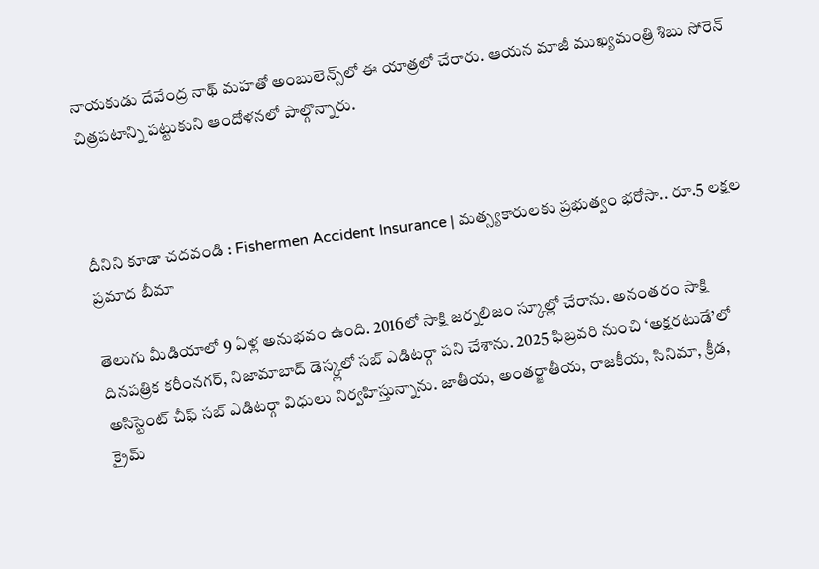నాయకుడు దేవేంద్ర నాథ్ మహతో అంబులెన్స్‌లో ఈ యాత్రలో చేరారు. ఆయన మాజీ ముఖ్యమంత్రి శిబు సోరెన్ చిత్రపటాన్ని పట్టుకుని ఆందోళనలో పాల్గొన్నారు.



దీనిని కూడా చదవండి : Fishermen Accident Insurance | మత్స్యకారులకు ప్రభుత్వం భరోసా.. రూ.5 లక్షల ప్రమాద బీమా

తెలుగు మీడియాలో 9 ఏళ్ల అనుభవం ఉంది. 2016లో సాక్షి జర్నలిజం స్కూల్లో చేరాను. అనంతరం సాక్షి దినపత్రిక కరీంనగర్, నిజామాబాద్ డెస్క్లలో సబ్ ఎడిటర్గా పని చేశాను. 2025 ఫిబ్రవరి నుంచి ‘అక్షరటుడే’లో అసిస్టెంట్ చీఫ్ సబ్ ఎడిటర్గా విధులు నిర్వహిస్తున్నాను. జాతీయ, అంతర్జాతీయ, రాజకీయ, సినిమా, క్రీడ, క్రైమ్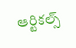ఆర్టికల్స్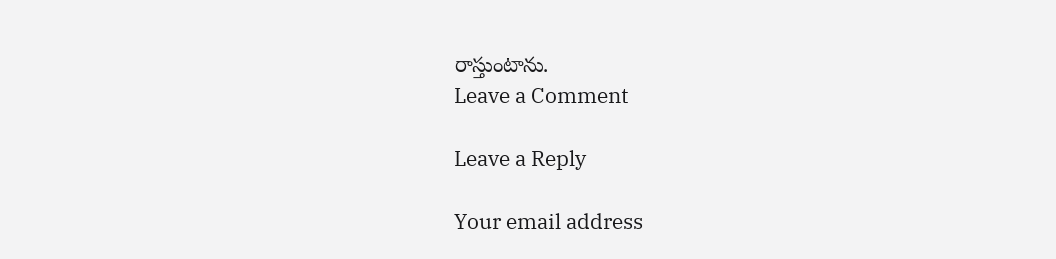రాస్తుంటాను.
Leave a Comment

Leave a Reply

Your email address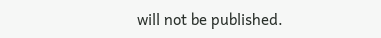will not be published.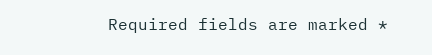Required fields are marked *